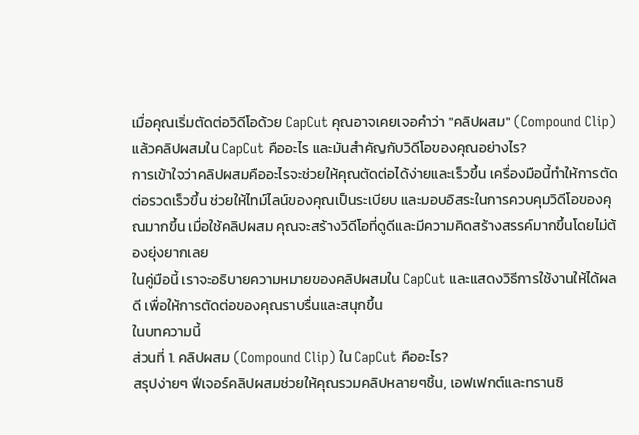เมื่อคุณเริ่มตัดต่อวิดีโอด้วย CapCut คุณอาจเคยเจอคำว่า "คลิปผสม" (Compound Clip) แล้วคลิปผสมใน CapCut คืออะไร และมันสำคัญกับวิดีโอของคุณอย่างไร?
การเข้าใจว่าคลิปผสมคืออะไรจะช่วยให้คุณตัดต่อได้ง่ายและเร็วขึ้น เครื่องมือนี้ทำให้การตัดต่อรวดเร็วขึ้น ช่วยให้ไทม์ไลน์ของคุณเป็นระเบียบ และมอบอิสระในการควบคุมวิดีโอของคุณมากขึ้น เมื่อใช้คลิปผสม คุณจะสร้างวิดีโอที่ดูดีและมีความคิดสร้างสรรค์มากขึ้นโดยไม่ต้องยุ่งยากเลย
ในคู่มือนี้ เราจะอธิบายความหมายของคลิปผสมใน CapCut และแสดงวิธีการใช้งานให้ได้ผลดี เพื่อให้การตัดต่อของคุณราบรื่นและสนุกขึ้น
ในบทความนี้
ส่วนที่ 1. คลิปผสม (Compound Clip) ใน CapCut คืออะไร?
สรุปง่ายๆ ฟีเจอร์คลิปผสมช่วยให้คุณรวมคลิปหลายๆชิ้น, เอฟเฟกต์และทรานซิ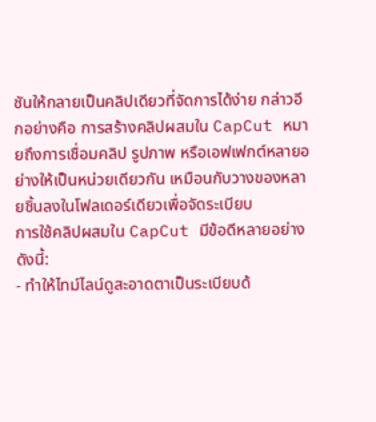ชันให้กลายเป็นคลิปเดียวที่จัดการได้ง่าย กล่าวอีกอย่างคือ การสร้างคลิปผสมใน CapCut หมายถึงการเชื่อมคลิป รูปภาพ หรือเอฟเฟกต์หลายอย่างให้เป็นหน่วยเดียวกัน เหมือนกับวางของหลายชิ้นลงในโฟลเดอร์เดียวเพื่อจัดระเบียบ
การใช้คลิปผสมใน CapCut มีข้อดีหลายอย่าง ดังนี้:
- ทำให้ไทม์ไลน์ดูสะอาดตาเป็นระเบียบด้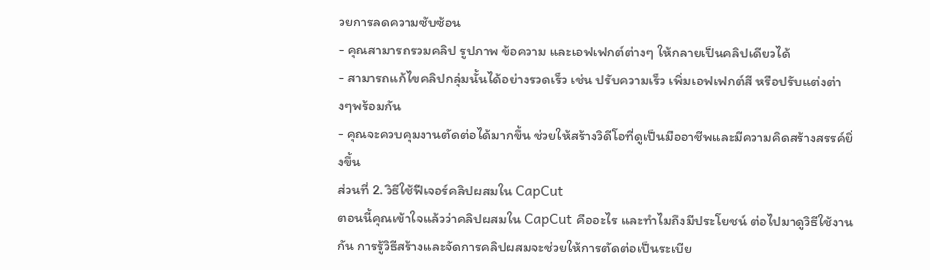วยการลดความซับซ้อน
- คุณสามารถรวมคลิป รูปภาพ ข้อความ และเอฟเฟกต์ต่างๆ ให้กลายเป็นคลิปเดียวได้
- สามารถแก้ไขคลิปกลุ่มนั้นได้อย่างรวดเร็ว เช่น ปรับความเร็ว เพิ่มเอฟเฟกต์สี หรือปรับแต่งต่างๆพร้อมกัน
- คุณจะควบคุมงานตัดต่อได้มากขึ้น ช่วยให้สร้างวิดีโอที่ดูเป็นมืออาชีพและมีความคิดสร้างสรรค์ยิ่งขึ้น
ส่วนที่ 2. วิธีใช้ฟีเจอร์คลิปผสมใน CapCut
ตอนนี้คุณเข้าใจแล้วว่าคลิปผสมใน CapCut คืออะไร และทำไมถึงมีประโยชน์ ต่อไปมาดูวิธีใช้งานกัน การรู้วิธีสร้างและจัดการคลิปผสมจะช่วยให้การตัดต่อเป็นระเบีย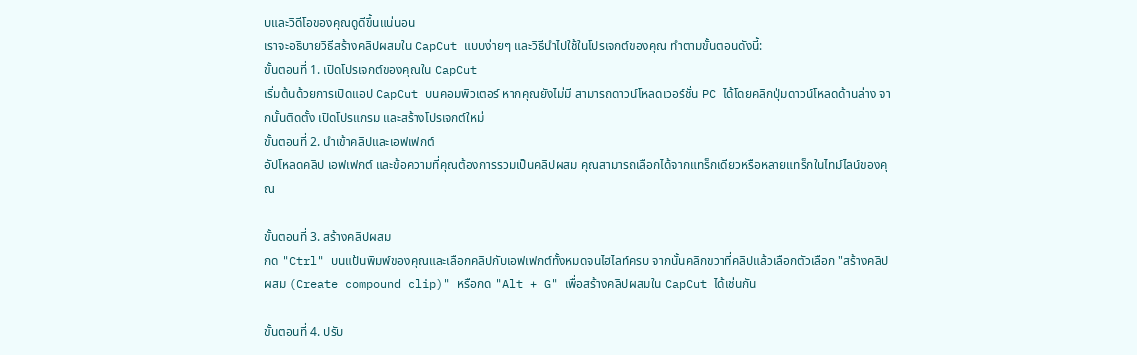บและวิดีโอของคุณดูดีขึ้นแน่นอน
เราจะอธิบายวิธีสร้างคลิปผสมใน CapCut แบบง่ายๆ และวิธีนำไปใช้ในโปรเจกต์ของคุณ ทำตามขั้นตอนดังนี้:
ขั้นตอนที่ 1. เปิดโปรเจกต์ของคุณใน CapCut
เริ่มต้นด้วยการเปิดแอป CapCut บนคอมพิวเตอร์ หากคุณยังไม่มี สามารถดาวน์โหลดเวอร์ชั่น PC ได้โดยคลิกปุ่มดาวน์โหลดด้านล่าง จากนั้นติดตั้ง เปิดโปรแกรม และสร้างโปรเจกต์ใหม่
ขั้นตอนที่ 2. นำเข้าคลิปและเอฟเฟกต์
อัปโหลดคลิป เอฟเฟกต์ และข้อความที่คุณต้องการรวมเป็นคลิปผสม คุณสามารถเลือกได้จากแทร็กเดียวหรือหลายแทร็กในไทม์ไลน์ของคุณ

ขั้นตอนที่ 3. สร้างคลิปผสม
กด "Ctrl" บนแป้นพิมพ์ของคุณและเลือกคลิปกับเอฟเฟกต์ทั้งหมดจนไฮไลท์ครบ จากนั้นคลิกขวาที่คลิปแล้วเลือกตัวเลือก "สร้างคลิปผสม (Create compound clip)" หรือกด "Alt + G" เพื่อสร้างคลิปผสมใน CapCut ได้เช่นกัน

ขั้นตอนที่ 4. ปรับ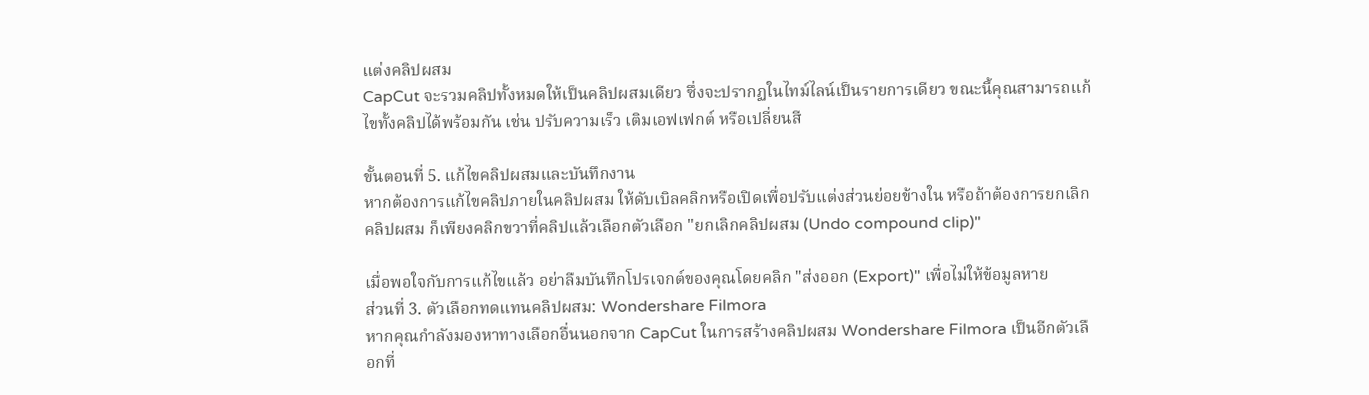แต่งคลิปผสม
CapCut จะรวมคลิปทั้งหมดให้เป็นคลิปผสมเดียว ซึ่งจะปรากฏในไทม์ไลน์เป็นรายการเดียว ขณะนี้คุณสามารถแก้ไขทั้งคลิปได้พร้อมกัน เช่น ปรับความเร็ว เติมเอฟเฟกต์ หรือเปลี่ยนสี

ขั้นตอนที่ 5. แก้ไขคลิปผสมและบันทึกงาน
หากต้องการแก้ไขคลิปภายในคลิปผสม ให้ดับเบิลคลิกหรือเปิดเพื่อปรับแต่งส่วนย่อยข้างใน หรือถ้าต้องการยกเลิกคลิปผสม ก็เพียงคลิกขวาที่คลิปแล้วเลือกตัวเลือก "ยกเลิกคลิปผสม (Undo compound clip)"

เมื่อพอใจกับการแก้ไขแล้ว อย่าลืมบันทึกโปรเจกต์ของคุณโดยคลิก "ส่งออก (Export)" เพื่อไม่ให้ข้อมูลหาย
ส่วนที่ 3. ตัวเลือกทดแทนคลิปผสม: Wondershare Filmora
หากคุณกำลังมองหาทางเลือกอื่นนอกจาก CapCut ในการสร้างคลิปผสม Wondershare Filmora เป็นอีกตัวเลือกที่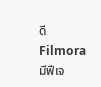ดี Filmora มีฟีเจ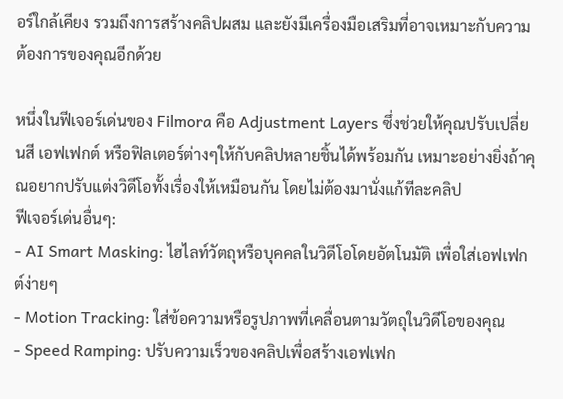อร์ใกล้เคียง รวมถึงการสร้างคลิปผสม และยังมีเครื่องมือเสริมที่อาจเหมาะกับความต้องการของคุณอีกด้วย

หนึ่งในฟีเจอร์เด่นของ Filmora คือ Adjustment Layers ซึ่งช่วยให้คุณปรับเปลี่ยนสี เอฟเฟกต์ หรือฟิลเตอร์ต่างๆให้กับคลิปหลายชิ้นได้พร้อมกัน เหมาะอย่างยิ่งถ้าคุณอยากปรับแต่งวิดีโอทั้งเรื่องให้เหมือนกัน โดยไม่ต้องมานั่งแก้ทีละคลิป
ฟีเจอร์เด่นอื่นๆ:
- AI Smart Masking: ไฮไลท์วัตถุหรือบุคคลในวิดีโอโดยอัตโนมัติ เพื่อใส่เอฟเฟกต์ง่ายๆ
- Motion Tracking: ใส่ข้อความหรือรูปภาพที่เคลื่อนตามวัตถุในวิดีโอของคุณ
- Speed Ramping: ปรับความเร็วของคลิปเพื่อสร้างเอฟเฟก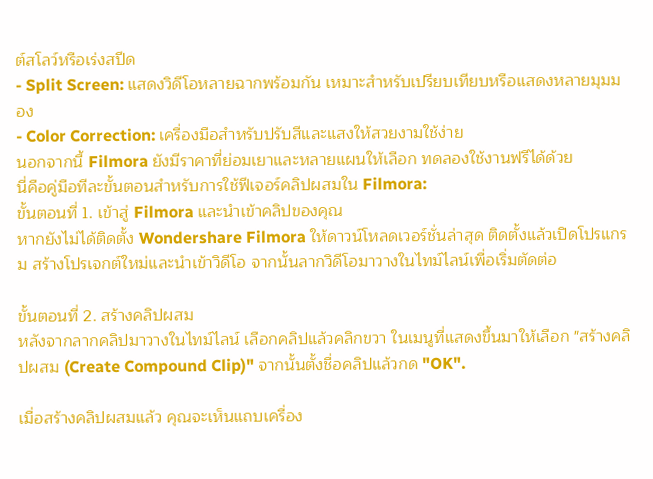ต์สโลว์หรือเร่งสปีด
- Split Screen: แสดงวิดีโอหลายฉากพร้อมกัน เหมาะสำหรับเปรียบเทียบหรือแสดงหลายมุมมอง
- Color Correction: เครื่องมือสำหรับปรับสีและแสงให้สวยงามใช้ง่าย
นอกจากนี้ Filmora ยังมีราคาที่ย่อมเยาและหลายแผนให้เลือก ทดลองใช้งานฟรีได้ด้วย
นี่คือคู่มือทีละขั้นตอนสำหรับการใช้ฟีเจอร์คลิปผสมใน Filmora:
ขั้นตอนที่ 1. เข้าสู่ Filmora และนำเข้าคลิปของคุณ
หากยังไม่ได้ติดตั้ง Wondershare Filmora ให้ดาวน์โหลดเวอร์ชั่นล่าสุด ติดตั้งแล้วเปิดโปรแกรม สร้างโปรเจกต์ใหม่และนำเข้าวิดีโอ จากนั้นลากวิดีโอมาวางในไทม์ไลน์เพื่อเริ่มตัดต่อ

ขั้นตอนที่ 2. สร้างคลิปผสม
หลังจากลากคลิปมาวางในไทม์ไลน์ เลือกคลิปแล้วคลิกขวา ในเมนูที่แสดงขึ้นมาให้เลือก "สร้างคลิปผสม (Create Compound Clip)" จากนั้นตั้งชื่อคลิปแล้วกด "OK".

เมื่อสร้างคลิปผสมแล้ว คุณจะเห็นแถบเครื่อง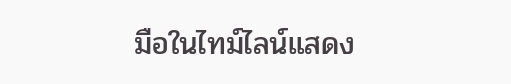มือในไทม์ไลน์แสดง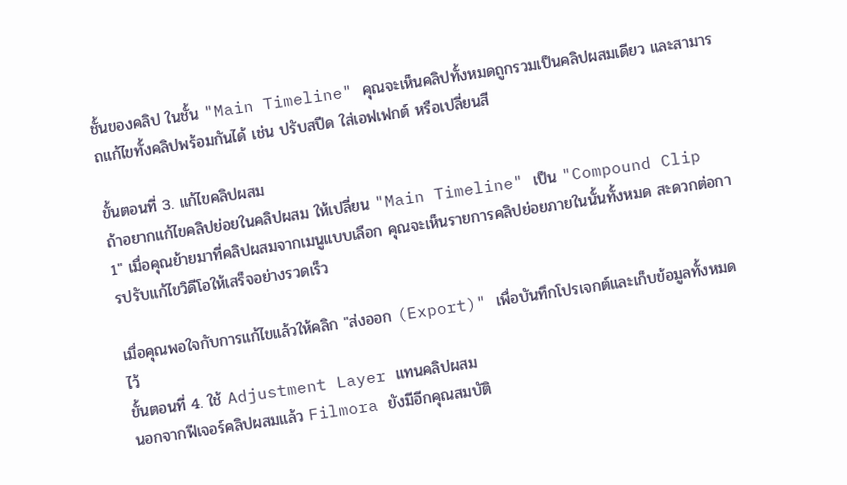ชั้นของคลิป ในชั้น "Main Timeline" คุณจะเห็นคลิปทั้งหมดถูกรวมเป็นคลิปผสมเดียว และสามารถแก้ไขทั้งคลิปพร้อมกันได้ เช่น ปรับสปีด ใส่เอฟเฟกต์ หรือเปลี่ยนสี

ขั้นตอนที่ 3. แก้ไขคลิปผสม
ถ้าอยากแก้ไขคลิปย่อยในคลิปผสม ให้เปลี่ยน "Main Timeline" เป็น "Compound Clip 1" เมื่อคุณย้ายมาที่คลิปผสมจากเมนูแบบเลือก คุณจะเห็นรายการคลิปย่อยภายในนั้นทั้งหมด สะดวกต่อการปรับแก้ไขวิดีโอให้เสร็จอย่างรวดเร็ว

เมื่อคุณพอใจกับการแก้ไขแล้วให้คลิก "ส่งออก (Export)" เพื่อบันทึกโปรเจกต์และเก็บข้อมูลทั้งหมดไว้
ขั้นตอนที่ 4. ใช้ Adjustment Layer แทนคลิปผสม
นอกจากฟีเจอร์คลิปผสมแล้ว Filmora ยังมีอีกคุณสมบัติ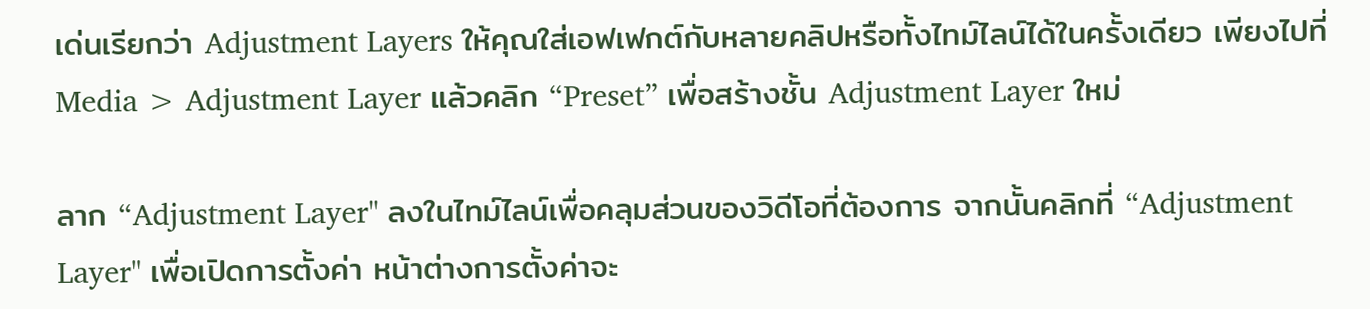เด่นเรียกว่า Adjustment Layers ให้คุณใส่เอฟเฟกต์กับหลายคลิปหรือทั้งไทม์ไลน์ได้ในครั้งเดียว เพียงไปที่ Media > Adjustment Layer แล้วคลิก “Preset” เพื่อสร้างชั้น Adjustment Layer ใหม่

ลาก “Adjustment Layer" ลงในไทม์ไลน์เพื่อคลุมส่วนของวิดีโอที่ต้องการ จากนั้นคลิกที่ “Adjustment Layer" เพื่อเปิดการตั้งค่า หน้าต่างการตั้งค่าจะ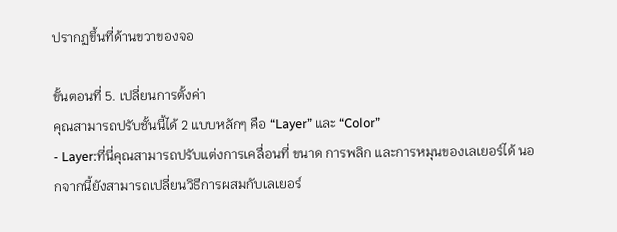ปรากฏขึ้นที่ด้านขวาของจอ

ขั้นตอนที่ 5. เปลี่ยนการตั้งค่า
คุณสามารถปรับชั้นนี้ได้ 2 แบบหลักๆ คือ “Layer” และ “Color”
- Layer:ที่นี่คุณสามารถปรับแต่งการเคลื่อนที่ ขนาด การพลิก และการหมุนของเลเยอร์ได้ นอกจากนี้ยังสามารถเปลี่ยนวิธีการผสมกับเลเยอร์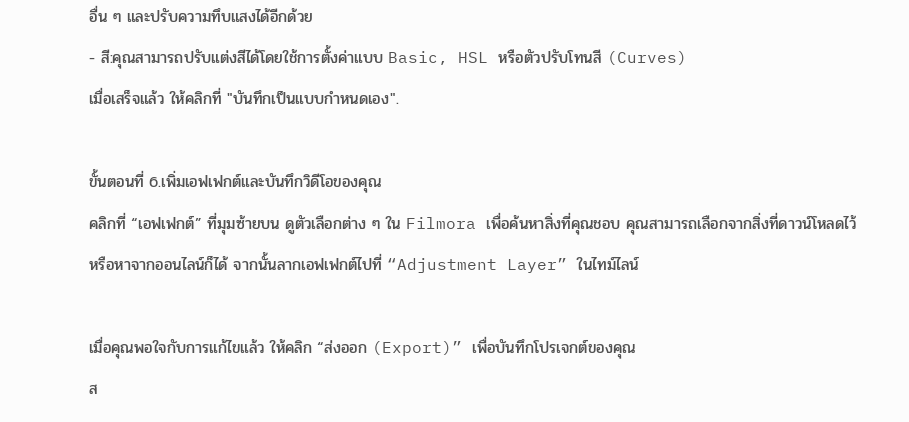อื่น ๆ และปรับความทึบแสงได้อีกด้วย
- สี:คุณสามารถปรับแต่งสีได้โดยใช้การตั้งค่าแบบ Basic, HSL หรือตัวปรับโทนสี (Curves)
เมื่อเสร็จแล้ว ให้คลิกที่ "บันทึกเป็นแบบกำหนดเอง".

ขั้นตอนที่ 6.เพิ่มเอฟเฟกต์และบันทึกวิดีโอของคุณ
คลิกที่ “เอฟเฟกต์” ที่มุมซ้ายบน ดูตัวเลือกต่าง ๆ ใน Filmora เพื่อค้นหาสิ่งที่คุณชอบ คุณสามารถเลือกจากสิ่งที่ดาวน์โหลดไว้ หรือหาจากออนไลน์ก็ได้ จากนั้นลากเอฟเฟกต์ไปที่ “Adjustment Layer” ในไทม์ไลน์

เมื่อคุณพอใจกับการแก้ไขแล้ว ให้คลิก “ส่งออก (Export)” เพื่อบันทึกโปรเจกต์ของคุณ
ส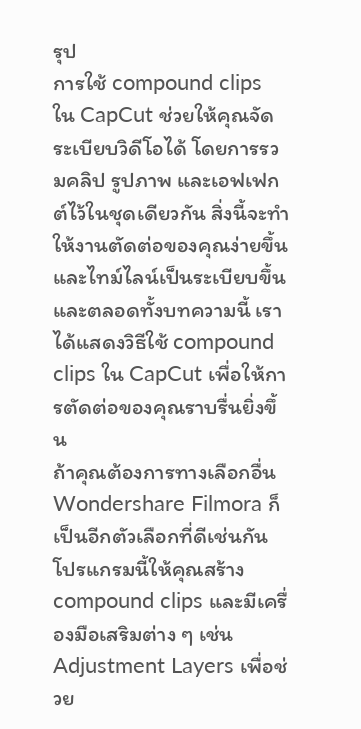รุป
การใช้ compound clips ใน CapCut ช่วยให้คุณจัดระเบียบวิดีโอได้ โดยการรวมคลิป รูปภาพ และเอฟเฟกต์ไว้ในชุดเดียวกัน สิ่งนี้จะทำให้งานตัดต่อของคุณง่ายขึ้นและไทม์ไลน์เป็นระเบียบขึ้น และตลอดทั้งบทความนี้ เราได้แสดงวิธีใช้ compound clips ใน CapCut เพื่อให้การตัดต่อของคุณราบรื่นยิ่งขึ้น
ถ้าคุณต้องการทางเลือกอื่น Wondershare Filmora ก็เป็นอีกตัวเลือกที่ดีเช่นกัน โปรแกรมนี้ให้คุณสร้าง compound clips และมีเครื่องมือเสริมต่าง ๆ เช่น Adjustment Layers เพื่อช่วย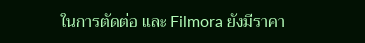ในการตัดต่อ และ Filmora ยังมีราคา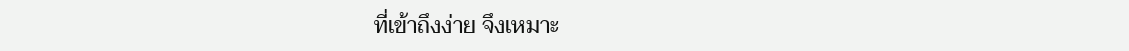ที่เข้าถึงง่าย จึงเหมาะ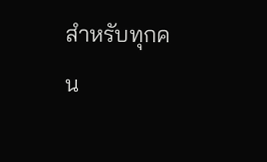สำหรับทุกคน